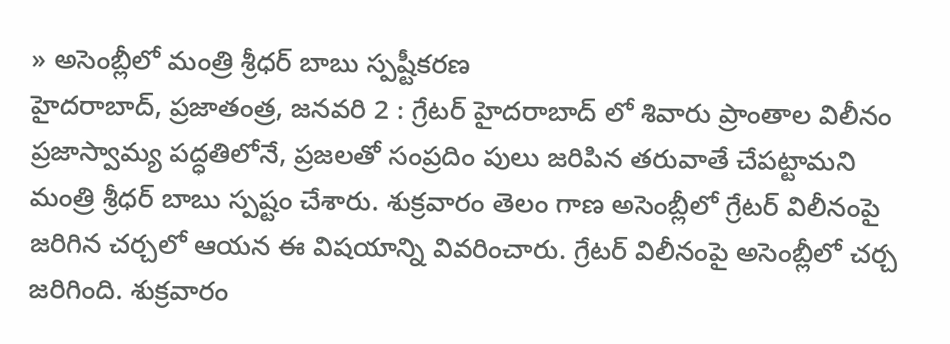» అసెంబ్లీలో మంత్రి శ్రీధర్ బాబు స్పష్టీకరణ
హైదరాబాద్, ప్రజాతంత్ర, జనవరి 2 : గ్రేటర్ హైదరాబాద్ లో శివారు ప్రాంతాల విలీనం ప్రజాస్వామ్య పద్ధతిలోనే, ప్రజలతో సంప్రదిం పులు జరిపిన తరువాతే చేపట్టామని మంత్రి శ్రీధర్ బాబు స్పష్టం చేశారు. శుక్రవారం తెలం గాణ అసెంబ్లీలో గ్రేటర్ విలీనంపై జరిగిన చర్చలో ఆయన ఈ విషయాన్ని వివరించారు. గ్రేటర్ విలీనంపై అసెంబ్లీలో చర్చ జరిగింది. శుక్రవారం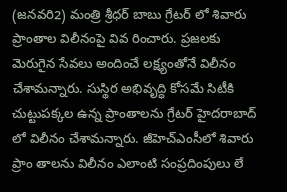(జనవరి2) మంత్రి శ్రీధర్ బాబు గ్రేటర్ లో శివారు ప్రాంతాల విలీనంపై వివ రించారు. ప్రజలకు మెరుగైన సేవలు అందించే లక్ష్యంతోనే విలీనం చేశామన్నారు. సుస్థిర అభివృద్ధి కోసమే సిటీకి చుట్టుపక్కల ఉన్న ప్రాంతాలను గ్రేటర్ హైదరాబాద్ లో విలీనం చేశామన్నారు. జీహెచ్ఎంసీలో శివారు ప్రాం తాలను విలీనం ఎలాంటి సంప్రదింపులు లే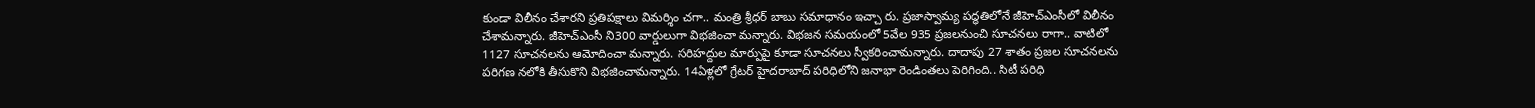కుండా విలీనం చేశారని ప్రతిపక్షాలు విమర్శిం చగా.. మంత్రి శ్రీధర్ బాబు సమాధానం ఇచ్చా రు. ప్రజాస్వామ్య పద్ధతిలోనే జీహెచ్ఎంసీలో విలీనం చేశామన్నారు. జీహెచ్ఎంసీ ని300 వార్డులుగా విభజించా మన్నారు. విభజన సమయంలో 5వేల 935 ప్రజలనుంచి సూచనలు రాగా.. వాటిలో 1127 సూచనలను ఆమోదించా మన్నారు. సరిహద్దుల మార్పుపై కూడా సూచనలు స్వీకరించామన్నారు. దాదాపు 27 శాతం ప్రజల సూచనలను పరిగణ నలోకి తీసుకొని విభజించామన్నారు. 14ఏళ్లలో గ్రేటర్ హైదరాబాద్ పరిధిలోని జనాభా రెండింతలు పెరిగింది.. సిటీ పరిధి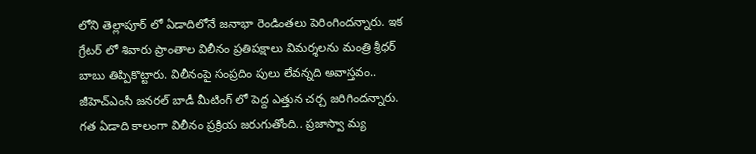లోని తెల్లాపూర్ లో ఏడాదిలోనే జనాభా రెండింతలు పెరింగిందన్నారు. ఇక గ్రేటర్ లో శివారు ప్రాంతాల విలీనం ప్రతిపక్షాలు విమర్శలను మంత్రి శ్రీధర్ బాబు తిప్పికొట్టారు. విలీనంపై సంప్రదిం పులు లేవన్నది అవాస్తవం.. జీహెచ్ఎంసీ జనరల్ బాడీ మీటింగ్ లో పెద్ద ఎత్తున చర్చ జరిగిందన్నారు. గత ఏడాది కాలంగా విలీనం ప్రక్రియ జరుగుతోంది.. ప్రజాస్వా మ్య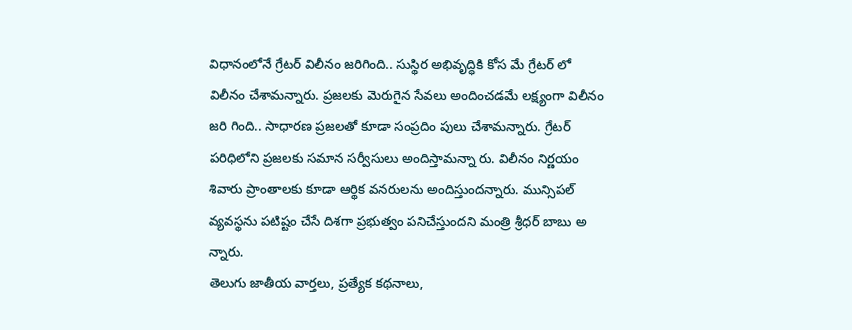విధానంలోనే గ్రేటర్ విలీనం జరిగింది.. సుస్థిర అభివృద్ధికి కోస మే గ్రేటర్ లో విలీనం చేశామన్నారు. ప్రజలకు మెరుగైన సేవలు అందించడమే లక్ష్యంగా విలీనం జరి గింది.. సాధారణ ప్రజలతో కూడా సంప్రదిం పులు చేశామన్నారు. గ్రేటర్ పరిధిలోని ప్రజలకు సమాన సర్వీసులు అందిస్తామన్నా రు. విలీనం నిర్ణయం శివారు ప్రాంతాలకు కూడా ఆర్థిక వనరులను అందిస్తుందన్నారు. మున్సిపల్ వ్యవస్థను పటిష్టం చేసే దిశగా ప్రభుత్వం పనిచేస్తుందని మంత్రి శ్రీధర్ బాబు అ న్నారు.
తెలుగు జాతీయ వార్తలు, ప్రత్యేక కథనాలు,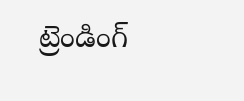ట్రెండింగ్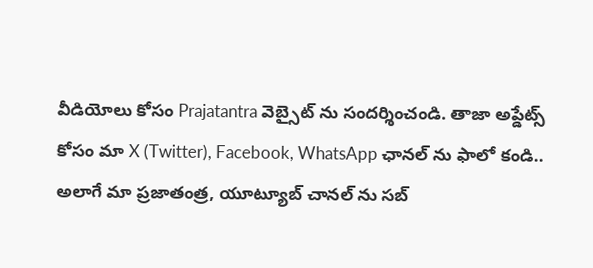వీడియోలు కోసం Prajatantra వెబ్సైట్ ను సందర్శించండి. తాజా అప్డేట్స్ కోసం మా X (Twitter), Facebook, WhatsApp ఛానల్ ను ఫాలో కండి.. అలాగే మా ప్రజాతంత్ర, యూట్యూబ్ చానల్ ను సబ్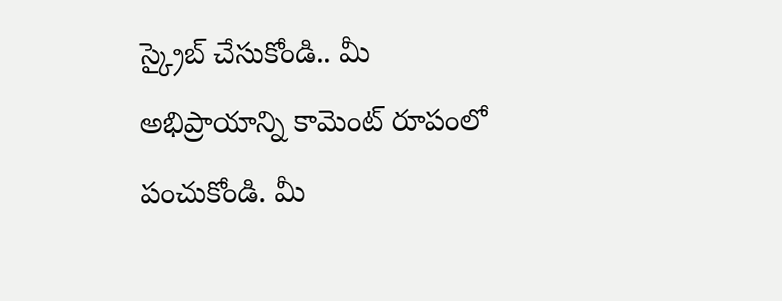స్క్రైబ్ చేసుకోండి.. మీ అభిప్రాయాన్ని కామెంట్ రూపంలో పంచుకోండి. మీ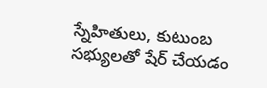స్నేహితులు, కుటుంబ సభ్యులతో షేర్ చేయడం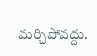మర్చిపోవద్దు.